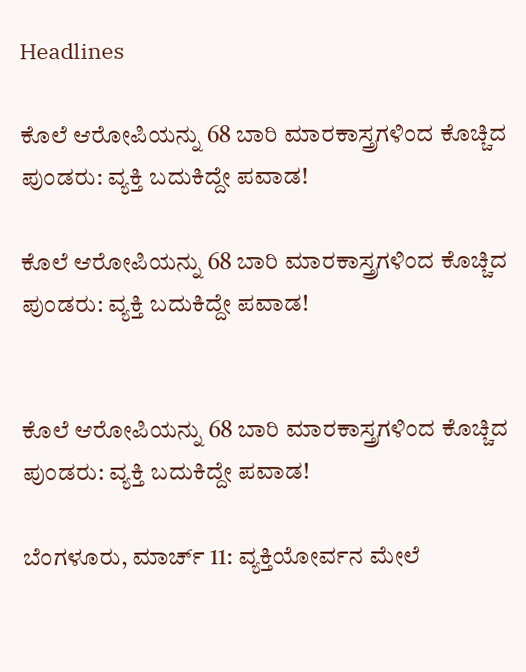Headlines

ಕೊಲೆ ಆರೋಪಿಯನ್ನು 68 ಬಾರಿ ಮಾರಕಾಸ್ತ್ರಗಳಿಂದ ಕೊಚ್ಚಿದ ಪುಂಡರು: ವ್ಯಕ್ತಿ ಬದುಕಿದ್ದೇ ಪವಾಡ!

ಕೊಲೆ ಆರೋಪಿಯನ್ನು 68 ಬಾರಿ ಮಾರಕಾಸ್ತ್ರಗಳಿಂದ ಕೊಚ್ಚಿದ ಪುಂಡರು: ವ್ಯಕ್ತಿ ಬದುಕಿದ್ದೇ ಪವಾಡ!


ಕೊಲೆ ಆರೋಪಿಯನ್ನು 68 ಬಾರಿ ಮಾರಕಾಸ್ತ್ರಗಳಿಂದ ಕೊಚ್ಚಿದ ಪುಂಡರು: ವ್ಯಕ್ತಿ ಬದುಕಿದ್ದೇ ಪವಾಡ!

ಬೆಂಗಳೂರು, ಮಾರ್ಚ್ 11: ವ್ಯಕ್ತಿಯೋರ್ವನ ಮೇಲೆ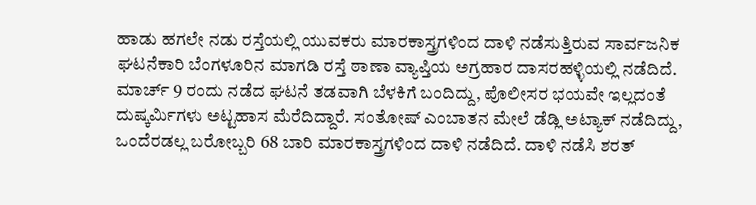ಹಾಡು ಹಗಲೇ ನಡು ರಸ್ತೆಯಲ್ಲಿ ಯುವಕರು ಮಾರಕಾಸ್ತ್ರಗಳಿಂದ ದಾಳಿ ನಡೆಸುತ್ತಿರುವ ಸಾರ್ವಜನಿಕ ಘಟನೆಕಾರಿ ಬೆಂಗಳೂರಿನ ಮಾಗಡಿ ರಸ್ತೆ ಠಾಣಾ ವ್ಯಾಪ್ತಿಯ ಅಗ್ರಹಾರ ದಾಸರಹಳ್ಳಿಯಲ್ಲಿ ನಡೆದಿದೆ. ಮಾರ್ಚ್ 9 ರಂದು ನಡೆದ ಘಟನೆ ತಡವಾಗಿ ಬೆಳಕಿಗೆ ಬಂದಿದ್ದು, ಪೊಲೀಸರ ಭಯವೇ ಇಲ್ಲದಂತೆ ದುಷ್ಕರ್ಮಿಗಳು ಅಟ್ಟಹಾಸ ಮೆರೆದಿದ್ದಾರೆ. ಸಂತೋಷ್ ಎಂಬಾತನ ಮೇಲೆ ಡೆಡ್ಲಿ ಅಟ್ಯಾಕ್ ನಡೆದಿದ್ದು, ಒಂದೆರಡಲ್ಲ ಬರೋಬ್ಬರಿ 68 ಬಾರಿ ಮಾರಕಾಸ್ತ್ರಗಳಿಂದ ದಾಳಿ ನಡೆದಿದೆ. ದಾಳಿ ನಡೆಸಿ ಶರತ್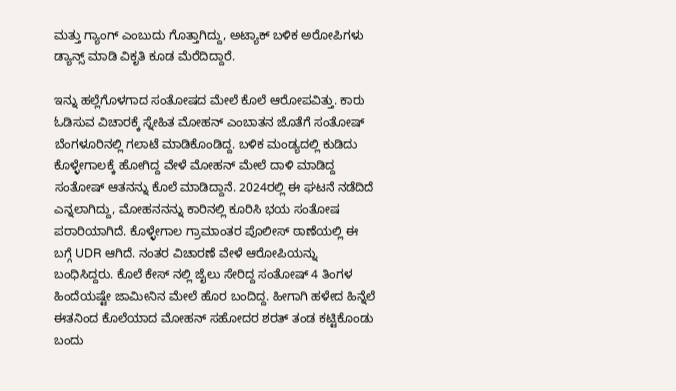ಮತ್ತು ಗ್ಯಾಂಗ್ ಎಂಬುದು ಗೊತ್ತಾಗಿದ್ದು, ಅಟ್ಯಾಕ್ ಬಳಿಕ ಅರೋಪಿಗಳು ಡ್ಯಾನ್ಸ್ ಮಾಡಿ ವಿಕೃತಿ ಕೂಡ ಮೆರೆದಿದ್ದಾರೆ.

ಇನ್ನು ಹಲ್ಲೆಗೊಳಗಾದ ಸಂತೋಷದ ಮೇಲೆ ಕೊಲೆ ಆರೋಪವಿತ್ತು. ಕಾರು ಓಡಿಸುವ ವಿಚಾರಕ್ಕೆ ಸ್ನೇಹಿತ ಮೋಹನ್ ಎಂಬಾತನ ಜೊತೆಗೆ ಸಂತೋಷ್ ಬೆಂಗಳೂರಿನಲ್ಲಿ ಗಲಾಟೆ ಮಾಡಿಕೊಂಡಿದ್ದ. ಬಳಿಕ ಮಂಡ್ಯದಲ್ಲಿ ಕುಡಿದು ಕೊಳ್ಳೇಗಾಲಕ್ಕೆ ಹೋಗಿದ್ದ ವೇಳೆ ಮೋಹನ್ ಮೇಲೆ ದಾಳಿ ಮಾಡಿದ್ದ ಸಂತೋಷ್ ಆತನನ್ನು ಕೊಲೆ ಮಾಡಿದ್ದಾನೆ. 2024ರಲ್ಲಿ ಈ ಘಟನೆ ನಡೆದಿದೆ ಎನ್ನಲಾಗಿದ್ದು, ಮೋಹನನನ್ನು ಕಾರಿನಲ್ಲಿ ಕೂರಿಸಿ ಭಯ ಸಂತೋಷ ಪರಾರಿಯಾಗಿದೆ. ಕೊಳ್ಳೇಗಾಲ ಗ್ರಾಮಾಂತರ ಪೊಲೀಸ್ ಠಾಣೆಯಲ್ಲಿ ಈ ಬಗ್ಗೆ UDR ಆಗಿದೆ. ನಂತರ ವಿಚಾರಣೆ ವೇಳೆ ಆರೋಪಿಯನ್ನು ಬಂಧಿಸಿದ್ದರು. ಕೊಲೆ ಕೇಸ್ ನಲ್ಲಿ ಜೈಲು ಸೇರಿದ್ದ ಸಂತೋಷ್ 4 ತಿಂಗಳ ಹಿಂದೆಯಷ್ಟೇ ಜಾಮೀನಿನ ಮೇಲೆ ಹೊರ ಬಂದಿದ್ದ. ಹೀಗಾಗಿ ಹಳೇದ ಹಿನ್ನೆಲೆ ಈತನಿಂದ ಕೊಲೆಯಾದ ಮೋಹನ್ ಸಹೋದರ ಶರತ್ ತಂಡ ಕಟ್ಟಿಕೊಂಡು ಬಂದು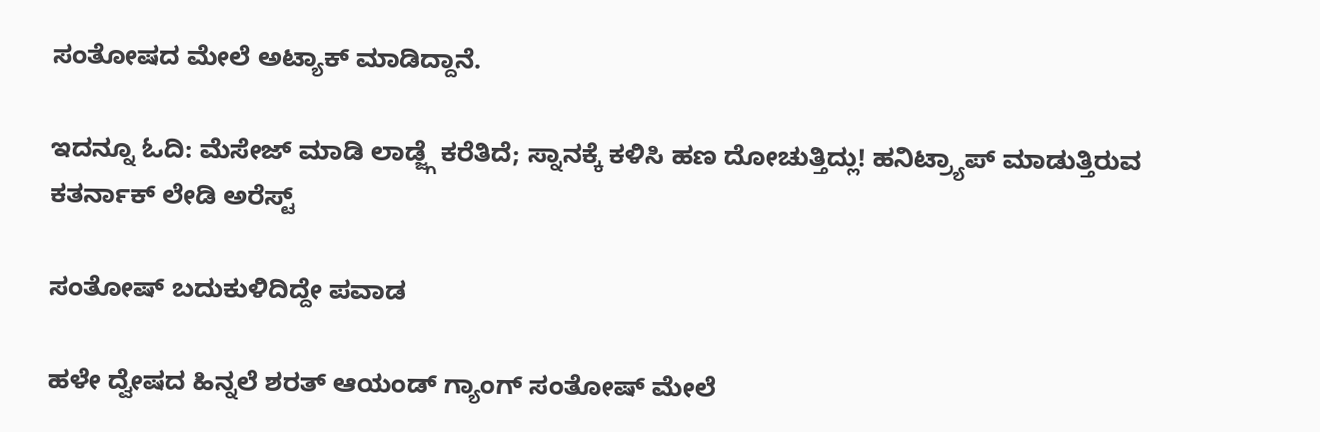ಸಂತೋಷದ ಮೇಲೆ ಅಟ್ಯಾಕ್ ಮಾಡಿದ್ದಾನೆ.

ಇದನ್ನೂ ಓದಿ: ಮೆಸೇಜ್ ಮಾಡಿ ಲಾಡ್ಜ್ಗೆ ಕರೆತಿದೆ; ಸ್ನಾನಕ್ಕೆ ಕಳಿಸಿ ಹಣ ದೋಚುತ್ತಿದ್ಲು! ಹನಿಟ್ರ್ಯಾಪ್ ಮಾಡುತ್ತಿರುವ ಕತರ್ನಾಕ್ ಲೇಡಿ ಅರೆಸ್ಟ್

ಸಂತೋಷ್ ಬದುಕುಳಿದಿದ್ದೇ ಪವಾಡ

ಹಳೇ ದ್ವೇಷದ ಹಿನ್ನಲೆ ಶರತ್ ಆಯಂಡ್ ಗ್ಯಾಂಗ್ ಸಂತೋಷ್ ಮೇಲೆ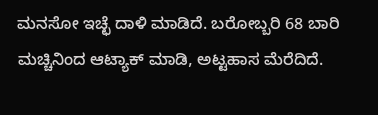ಮನಸೋ ಇಚ್ಛೆ ದಾಳಿ ಮಾಡಿದೆ. ಬರೋಬ್ಬರಿ 68 ಬಾರಿ ಮಚ್ಚಿನಿಂದ ಆಟ್ಯಾಕ್ ಮಾಡಿ, ಅಟ್ಟಹಾಸ ಮೆರೆದಿದೆ.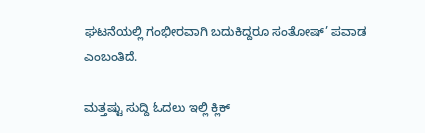ಘಟನೆಯಲ್ಲಿ ಗಂಭೀರವಾಗಿ ಬದುಕಿದ್ದರೂ ಸಂತೋಷ್’ ಪವಾಡ ಎಂಬಂತಿದೆ.

ಮತ್ತಷ್ಟು ಸುದ್ದಿ ಓದಲು ಇಲ್ಲಿ ಕ್ಲಿಕ್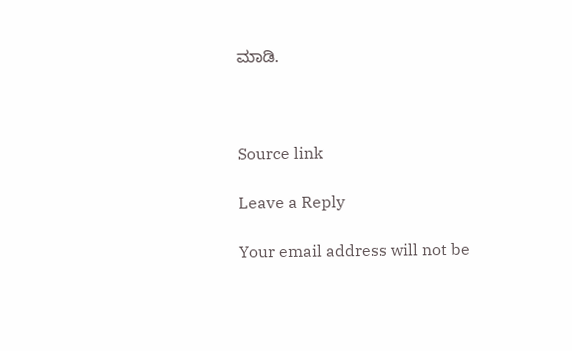ಮಾಡಿ.



Source link

Leave a Reply

Your email address will not be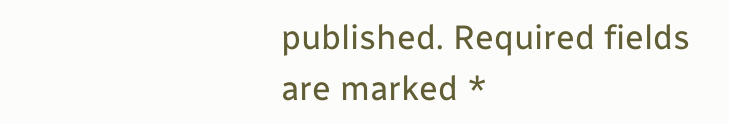published. Required fields are marked *